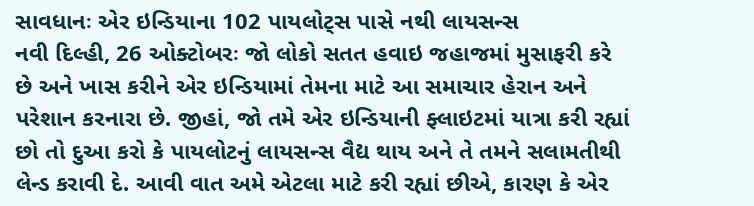સાવધાનઃ એર ઇન્ડિયાના 102 પાયલોટ્સ પાસે નથી લાયસન્સ
નવી દિલ્હી, 26 ઓક્ટોબરઃ જો લોકો સતત હવાઇ જહાજમાં મુસાફરી કરે છે અને ખાસ કરીને એર ઇન્ડિયામાં તેમના માટે આ સમાચાર હેરાન અને પરેશાન કરનારા છે. જીહાં, જો તમે એર ઇન્ડિયાની ફ્લાઇટમાં યાત્રા કરી રહ્યાં છો તો દુઆ કરો કે પાયલોટનું લાયસન્સ વૈદ્ય થાય અને તે તમને સલામતીથી લેન્ડ કરાવી દે. આવી વાત અમે એટલા માટે કરી રહ્યાં છીએ, કારણ કે એર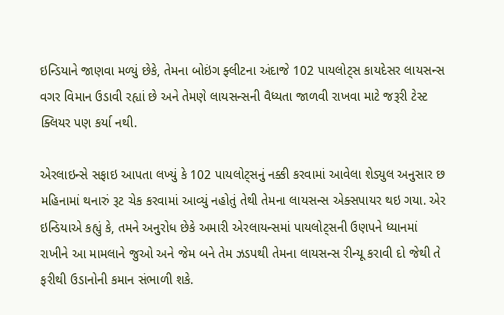ઇન્ડિયાને જાણવા મળ્યું છેકે, તેમના બોઇંગ ફ્લીટના અંદાજે 102 પાયલોટ્સ કાયદેસર લાયસન્સ વગર વિમાન ઉડાવી રહ્યાં છે અને તેમણે લાયસન્સની વૈધ્યતા જાળવી રાખવા માટે જરૂરી ટેસ્ટ ક્લિયર પણ કર્યા નથી.

એરલાઇન્સે સફાઇ આપતા લખ્યું કે 102 પાયલોટ્સનું નક્કી કરવામાં આવેલા શેડ્યુલ અનુસાર છ મહિનામાં થનારું રૂટ ચેક કરવામાં આવ્યું નહોતું તેથી તેમના લાયસન્સ એક્સપાયર થઇ ગયા. એર ઇન્ડિયાએ કહ્યું કે, તમને અનુરોધ છેકે અમારી એરલાયન્સમાં પાયલોટ્સની ઉણપને ધ્યાનમાં રાખીને આ મામલાને જુઓ અને જેમ બને તેમ ઝડપથી તેમના લાયસન્સ રીન્યૂ કરાવી દો જેથી તે ફરીથી ઉડાનોની કમાન સંભાળી શકે.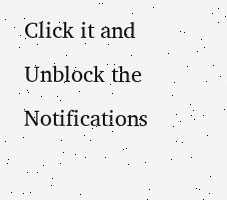Click it and Unblock the Notifications